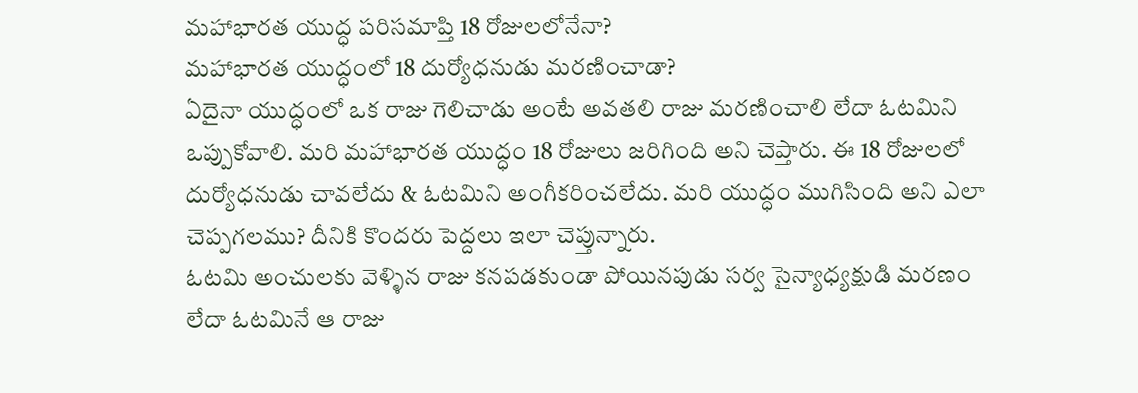మహాభారత యుద్ధ పరిసమాప్తి 18 రోజులలోనేనా?
మహాభారత యుద్ధంలో 18 దుర్యోధనుడు మరణించాడా?
ఏదైనా యుద్ధంలో ఒక రాజు గెలిచాడు అంటే అవతలి రాజు మరణించాలి లేదా ఓటమిని ఒప్పుకోవాలి. మరి మహాభారత యుద్ధం 18 రోజులు జరిగింది అని చెప్తారు. ఈ 18 రోజులలో దుర్యోధనుడు చావలేదు & ఓటమిని అంగీకరించలేదు. మరి యుద్ధం ముగిసింది అని ఎలా చెప్పగలము? దీనికి కొందరు పెద్దలు ఇలా చెప్తున్నారు.
ఓటమి అంచులకు వెళ్ళిన రాజు కనపడకుండా పోయినపుడు సర్వ సైన్యాధ్యక్షుడి మరణం లేదా ఓటమినే ఆ రాజు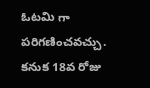ఓటమి గా పరిగణించవచ్చు.
కనుక 18వ రోజు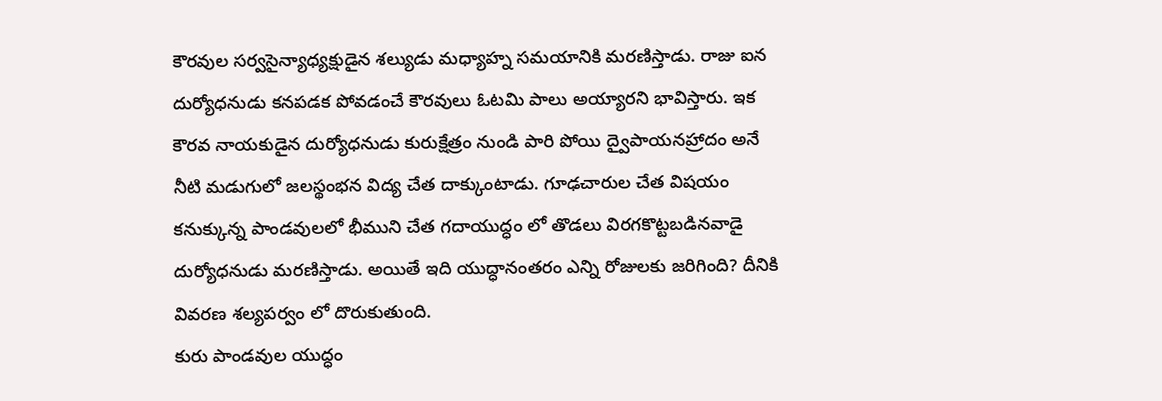కౌరవుల సర్వసైన్యాధ్యక్షుడైన శల్యుడు మధ్యాహ్న సమయానికి మరణిస్తాడు. రాజు ఐన దుర్యోధనుడు కనపడక పోవడంచే కౌరవులు ఓటమి పాలు అయ్యారని భావిస్తారు. ఇక కౌరవ నాయకుడైన దుర్యోధనుడు కురుక్షేత్రం నుండి పారి పోయి ద్వైపాయనహ్రాదం అనే నీటి మడుగులో జలస్థంభన విద్య చేత దాక్కుంటాడు. గూఢచారుల చేత విషయం కనుక్కున్న పాండవులలో భీముని చేత గదాయుద్ధం లో తొడలు విరగకొట్టబడినవాడై దుర్యోధనుడు మరణిస్తాడు. అయితే ఇది యుద్ధానంతరం ఎన్ని రోజులకు జరిగింది? దీనికి వివరణ శల్యపర్వం లో దొరుకుతుంది.
కురు పాండవుల యుద్ధం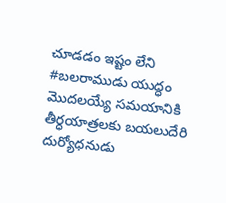చూడడం ఇష్టం లేని #బలరాముడు యుద్ధం మొదలయ్యే సమయానికి తీర్ధయాత్రలకు బయలుదేరి దుర్యోధనుడు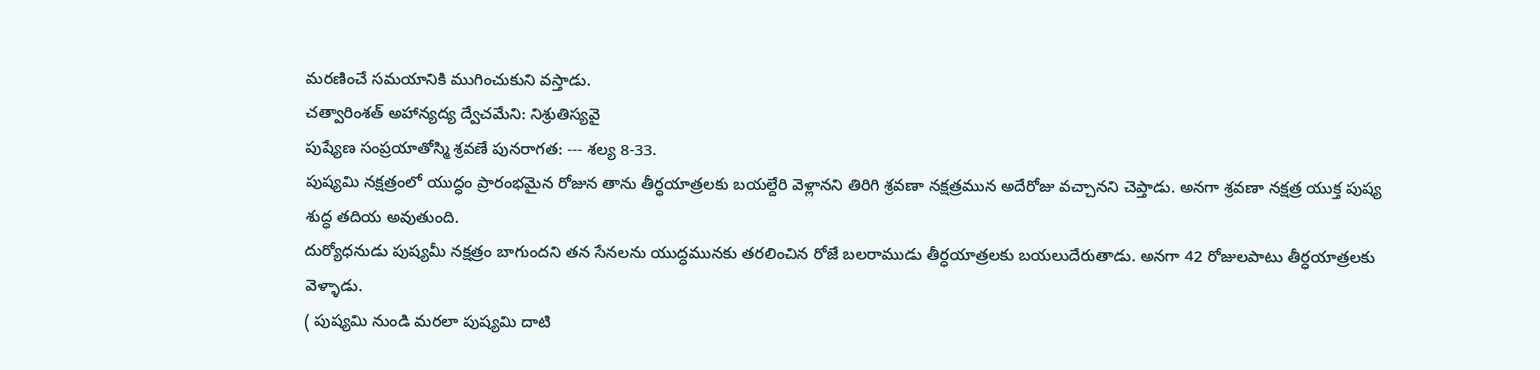మరణించే సమయానికి ముగించుకుని వస్తాడు.
చత్వారింశత్ అహాన్యద్య ద్వేచమేని: నిశ్రుతిస్యవై
పుష్యేణ సంప్రయాతోస్మి శ్రవణే పునరాగత: --- శల్య 8-33.
పుష్యమి నక్షత్రంలో యుద్ధం ప్రారంభమైన రోజున తాను తీర్ధయాత్రలకు బయల్దేరి వెళ్లానని తిరిగి శ్రవణా నక్షత్రమున అదేరోజు వచ్చానని చెప్తాడు. అనగా శ్రవణా నక్షత్ర యుక్త పుష్య శుద్ధ తదియ అవుతుంది.
దుర్యోధనుడు పుష్యమీ నక్షత్రం బాగుందని తన సేనలను యుద్ధమునకు తరలించిన రోజే బలరాముడు తీర్ధయాత్రలకు బయలుదేరుతాడు. అనగా 42 రోజులపాటు తీర్ధయాత్రలకు వెళ్ళాడు.
( పుష్యమి నుండి మరలా పుష్యమి దాటి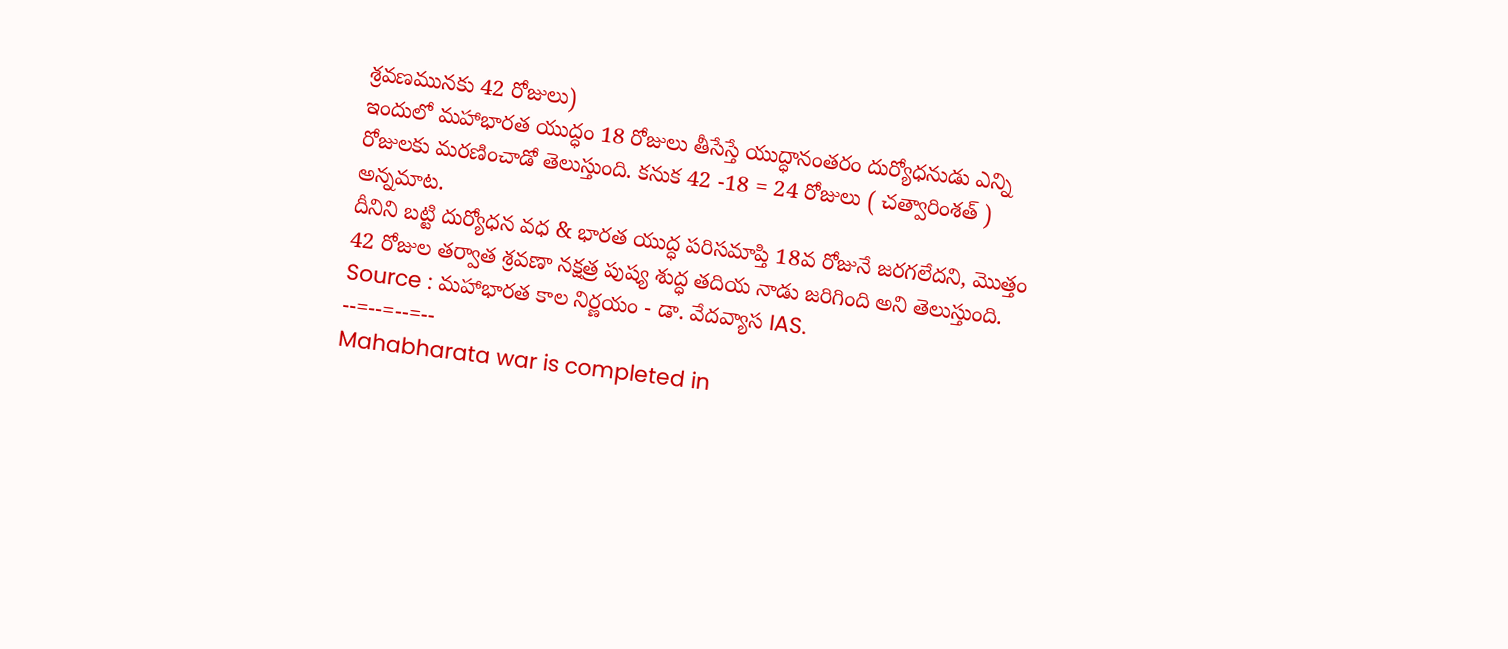శ్రవణమునకు 42 రోజులు)
ఇందులో మహాభారత యుద్ధం 18 రోజులు తీసేస్తే యుద్ధానంతరం దుర్యోధనుడు ఎన్ని రోజులకు మరణించాడో తెలుస్తుంది. కనుక 42 -18 = 24 రోజులు ( చత్వారింశత్ ) అన్నమాట.
దీనిని బట్టి దుర్యోధన వధ & భారత యుద్ధ పరిసమాప్తి 18వ రోజునే జరగలేదని, మొత్తం 42 రోజుల తర్వాత శ్రవణా నక్షత్ర పుష్య శుద్ధ తదియ నాడు జరిగింది అని తెలుస్తుంది.
Source : మహాభారత కాల నిర్ణయం - డా. వేదవ్యాస IAS.
--=--=--=--
Mahabharata war is completed in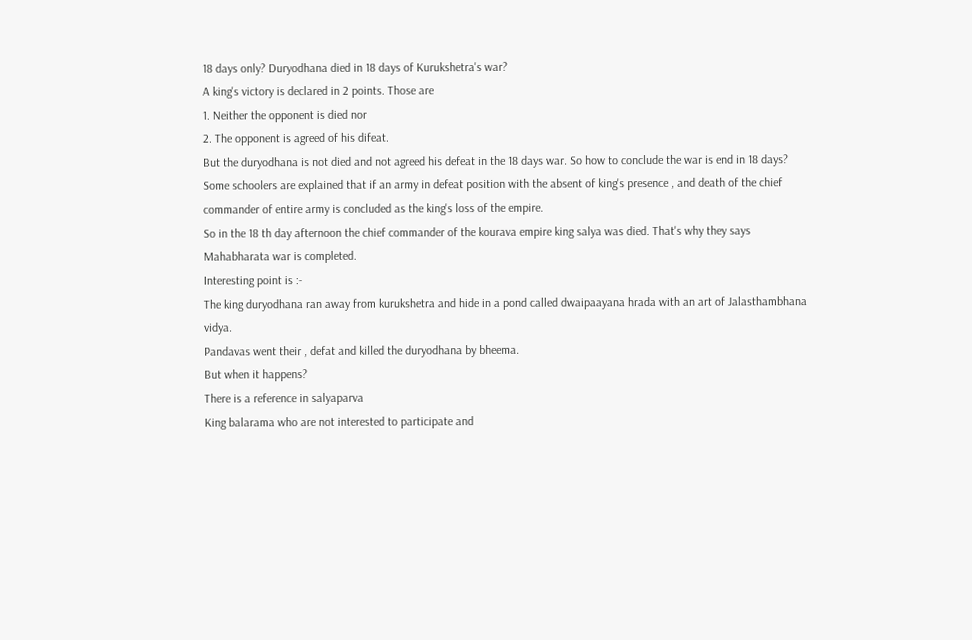18 days only? Duryodhana died in 18 days of Kurukshetra's war?
A king's victory is declared in 2 points. Those are
1. Neither the opponent is died nor
2. The opponent is agreed of his difeat.
But the duryodhana is not died and not agreed his defeat in the 18 days war. So how to conclude the war is end in 18 days?
Some schoolers are explained that if an army in defeat position with the absent of king's presence , and death of the chief commander of entire army is concluded as the king's loss of the empire.
So in the 18 th day afternoon the chief commander of the kourava empire king salya was died. That's why they says Mahabharata war is completed.
Interesting point is :-
The king duryodhana ran away from kurukshetra and hide in a pond called dwaipaayana hrada with an art of Jalasthambhana vidya.
Pandavas went their , defat and killed the duryodhana by bheema.
But when it happens?
There is a reference in salyaparva
King balarama who are not interested to participate and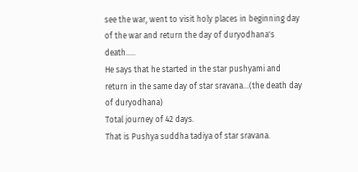see the war, went to visit holy places in beginning day of the war and return the day of duryodhana's death.....
He says that he started in the star pushyami and return in the same day of star sravana...(the death day of duryodhana)
Total journey of 42 days.
That is Pushya suddha tadiya of star sravana.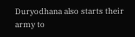Duryodhana also starts their army to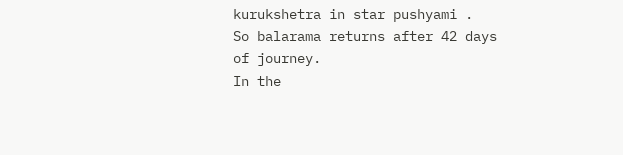kurukshetra in star pushyami .
So balarama returns after 42 days of journey.
In the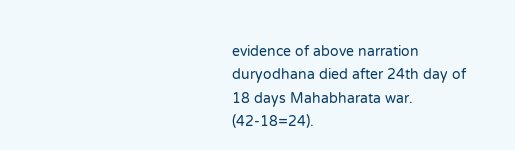evidence of above narration
duryodhana died after 24th day of 18 days Mahabharata war. (42-18=24).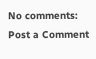No comments:
Post a Comment